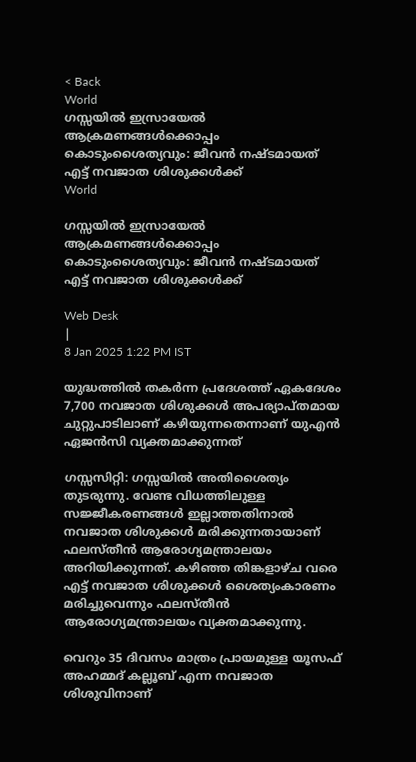< Back
World
ഗസ്സയിൽ ഇസ്രായേൽ ആക്രമണങ്ങൾക്കൊപ്പം കൊടുംശൈത്യവും: ജീവൻ നഷ്ടമായത് എട്ട് നവജാത ശിശുക്കൾക്ക്‌
World

ഗസ്സയിൽ ഇസ്രായേൽ ആക്രമണങ്ങൾക്കൊപ്പം കൊടുംശൈത്യവും: ജീവൻ നഷ്ടമായത് എട്ട് നവജാത ശിശുക്കൾക്ക്‌

Web Desk
|
8 Jan 2025 1:22 PM IST

യുദ്ധത്തിൽ തകർന്ന പ്രദേശത്ത് ഏകദേശം 7,700 നവജാത ശിശുക്കൾ അപര്യാപ്തമായ ചുറ്റുപാടിലാണ് കഴിയുന്നതെന്നാണ് യുഎൻ ഏജൻസി വ്യക്തമാക്കുന്നത്

ഗസ്സസിറ്റി: ഗസ്സയിൽ അതിശൈത്യം തുടരുന്നു. വേണ്ട വിധത്തിലുള്ള സജ്ജീകരണങ്ങള്‍ ഇല്ലാത്തതിനാൽ നവജാത ശിശുക്കൾ മരിക്കുന്നതായാണ് ഫലസ്തീൻ ആരോഗ്യമന്ത്രാലയം അറിയിക്കുന്നത്. കഴിഞ്ഞ തിങ്കളാഴ്ച വരെ എട്ട് നവജാത ശിശുക്കള്‍ ശൈത്യംകാരണം മരിച്ചുവെന്നും ഫലസ്തീന്‍ ആരോഗ്യമന്ത്രാലയം വ്യക്തമാക്കുന്നു.

വെറും 35 ദിവസം മാത്രം പ്രായമുള്ള യൂസഫ് അഹമ്മദ് കല്ലൂബ് എന്ന നവജാത ശിശുവിനാണ്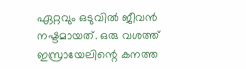ഏറ്റവും ഒടുവില്‍ ജീവന്‍ നഷ്ടമായത്. ഒരു വശത്ത് ഇസ്രായേലിന്റെ കനത്ത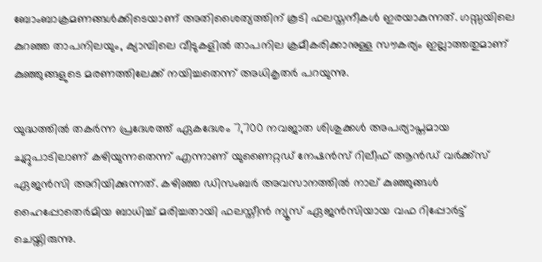ബോംബാക്രമണങ്ങള്‍ക്കിടെയാണ് അതിശൈത്യത്തിന് കൂടി ഫലസ്തനീകള്‍ ഇരയാകുന്നത്. ഗസ്സയിലെ കുറഞ്ഞ താപനിലയും, ക്യാമ്പിലെ വീടുകളിൽ താപനില ക്രമീകരിക്കാനുള്ള സൗകര്യം ഇല്ലാത്തതുമാണ് കുഞ്ഞുങ്ങളുടെ മരണത്തിലേക്ക് നയിച്ചതെന്ന് അധികൃതർ പറയുന്നു.

യുദ്ധത്തിൽ തകർന്ന പ്രദേശത്ത് ഏകദേശം 7,700 നവജാത ശിശുക്കൾ അപര്യാപ്തമായ ചുറ്റുപാടിലാണ് കഴിയുന്നതെന്ന് എന്നാണ് യുണൈറ്റഡ് നേഷൻസ് റിലീഫ് ആൻഡ് വർക്ക്സ് ഏജൻസി അറിയിക്കുന്നത്. കഴിഞ്ഞ ഡിസംബര്‍ അവസാനത്തില്‍ നാല് കുഞ്ഞുങ്ങൾ ഹൈപ്പോതെർമിയ ബാധിച്ച് മരിച്ചതായി ഫലസ്തീന്‍ ന്യൂസ് ഏജന്‍സിയായ വഫ റിപ്പോര്‍ട്ട് ചെയ്തിരുന്നു.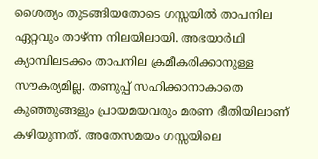ശൈത്യം തുടങ്ങിയതോടെ ഗസ്സയില്‍ താപനില ഏറ്റവും താഴ്ന്ന നിലയിലായി. അഭയാര്‍ഥി ക്യാമ്പിലടക്കം താപനില ക്രമീകരിക്കാനുള്ള സൗകര്യമില്ല. തണുപ്പ് സഹിക്കാനാകാതെ കുഞ്ഞുങ്ങളും പ്രായമയവരും മരണ ഭീതിയിലാണ് കഴിയുന്നത്. അതേസമയം ഗസ്സയിലെ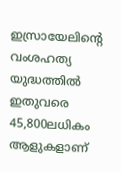ഇസ്രായേലിന്റെ വംശഹത്യ യുദ്ധത്തിൽ ഇതുവരെ 45,800ലധികം ആളുകളാണ്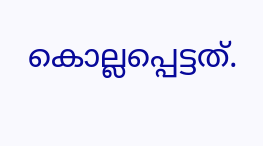കൊല്ലപ്പെട്ടത്.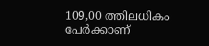109,00 ത്തിലധികം പേർക്കാണ്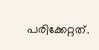പരിക്കേറ്റത്.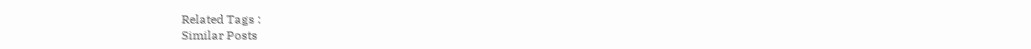Related Tags :
Similar Posts